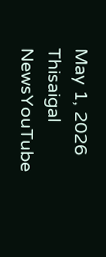May 1, 2026
Thisaigal NewsYouTube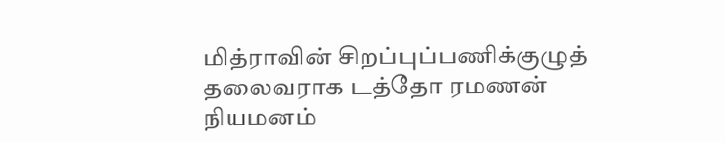மித்ராவின் சிறப்புப்பணிக்குழுத் தலைவராக டத்தோ ரமணன் நியமனம்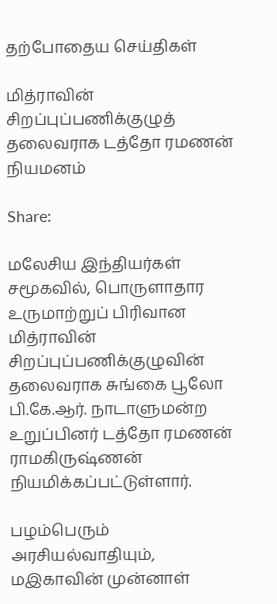தற்போதைய செய்திகள்

மித்ராவின் சிறப்புப்பணிக்குழுத் தலைவராக டத்தோ ரமணன் நியமனம்

Share:

மலேசிய இந்தியர்கள் சமூகவில், பொருளாதார உருமாற்றுப் பிரிவான மித்ராவின் சிறப்புப்பணிக்குழுவின் தலைவராக சுங்கை பூலோ பி.கே.ஆர். நாடாளுமன்ற உறுப்பினர் டத்தோ ரமணன் ராமகிருஷ்ணன் நியமிக்கப்பட்டுள்ளார்.

பழம்பெரும் அரசியல்வாதியும், மஇகாவின் முன்னாள்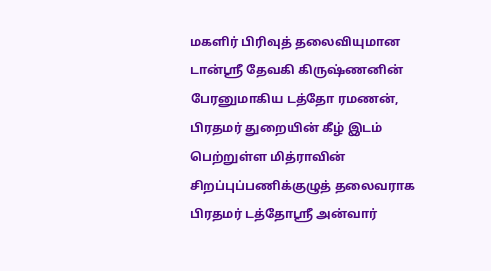மகளிர் பிரிவுத் தலைவியுமான டான்ஸ்ரீ தேவகி கிருஷ்ணனின் பேரனுமாகிய டத்தோ ரமணன், பிரதமர் துறையின் கீழ் இடம் பெற்றுள்ள மித்ராவின் சிறப்புப்பணிக்குழுத் தலைவராக பிரதமர் டத்தோஸ்ரீ அன்வார்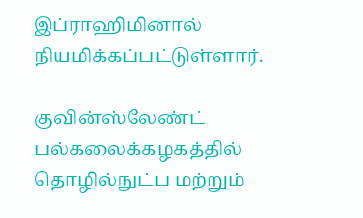இப்ராஹிமினால் நியமிக்கப்பட்டுள்ளார்.

குவின்ஸ்லேண்ட் பல்கலைக்கழகத்தில் தொழில்நுட்ப மற்றும்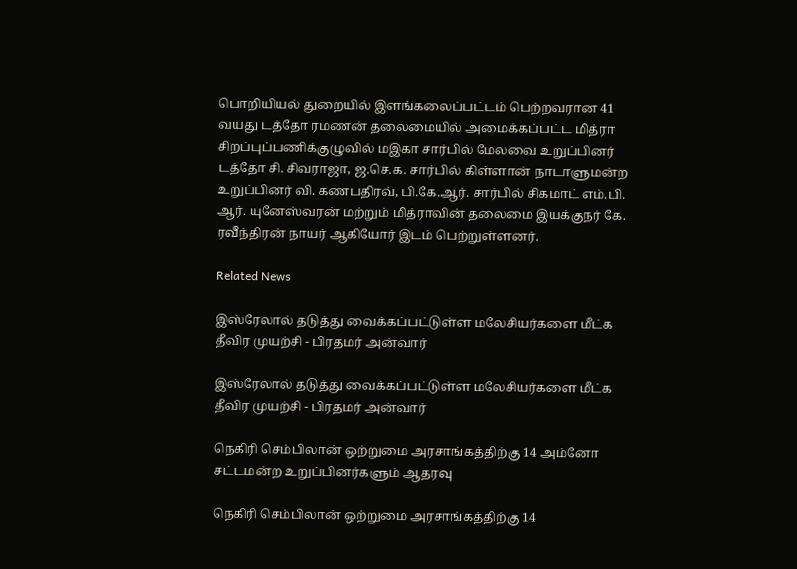பொறியியல் துறையில் இளங்கலைப்பட்டம் பெற்றவரான 41 வயது டத்தோ ரமணன் தலைமையில் அமைக்கப்பட்ட மித்ரா சிறப்புப்பணிக்குழுவில் மஇகா சார்பில் மேலவை உறுப்பினர் டத்தோ சி. சிவராஜா, ஜ.செ.க. சார்பில் கிள்ளான் நாடாளுமன்ற உறுப்பினர் வி. கணபதிரவ், பி.கே.ஆர். சார்பில் சிகமாட் எம்.பி. ஆர். யுனேஸ்வரன் மற்றும் மித்ராவின் தலைமை இயக்குநர் கே. ரவீந்திரன் நாயர் ஆகியோர் இடம் பெற்றுள்ளனர்.

Related News

இஸ்ரேலால் தடுத்து வைக்கப்பட்டுள்ள மலேசியர்களை மீட்க தீவிர முயற்சி - பிரதமர் அன்வார்

இஸ்ரேலால் தடுத்து வைக்கப்பட்டுள்ள மலேசியர்களை மீட்க தீவிர முயற்சி - பிரதமர் அன்வார்

நெகிரி செம்பிலான் ஒற்றுமை அரசாங்கத்திற்கு 14 அம்னோ சட்டமன்ற உறுப்பினர்களும் ஆதரவு

நெகிரி செம்பிலான் ஒற்றுமை அரசாங்கத்திற்கு 14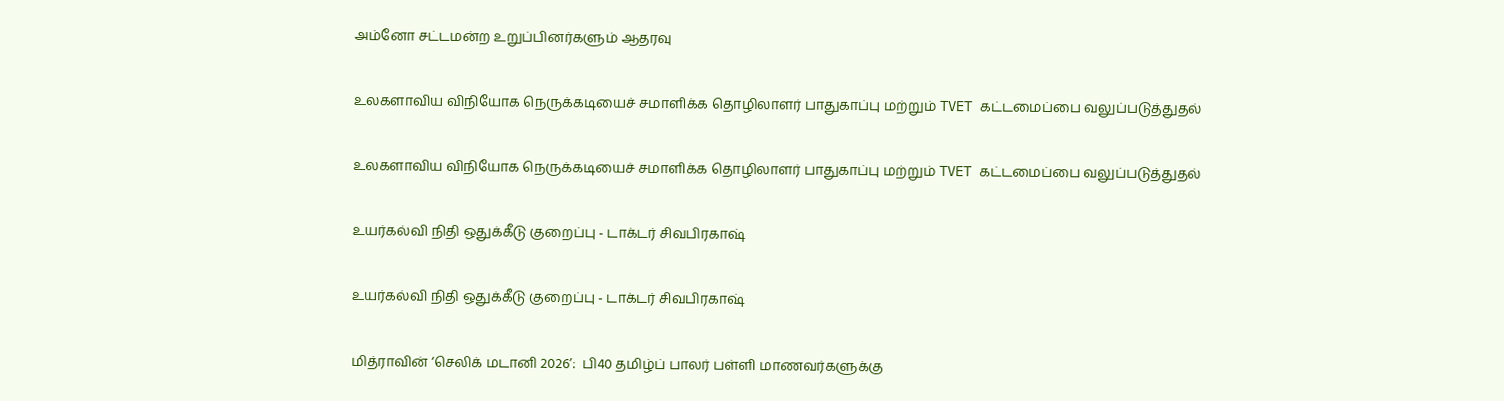அம்னோ சட்டமன்ற உறுப்பினர்களும் ஆதரவு

உலகளாவிய விநியோக நெருக்கடியைச் சமாளிக்க தொழிலாளர் பாதுகாப்பு மற்றும் TVET கட்டமைப்பை வலுப்படுத்துதல்

உலகளாவிய விநியோக நெருக்கடியைச் சமாளிக்க தொழிலாளர் பாதுகாப்பு மற்றும் TVET கட்டமைப்பை வலுப்படுத்துதல்

உயர்கல்வி நிதி ஒதுக்கீடு குறைப்பு - டாக்டர் சிவபிரகாஷ்

உயர்கல்வி நிதி ஒதுக்கீடு குறைப்பு - டாக்டர் சிவபிரகாஷ்

மித்ராவின் ‘செலிக் மடானி 2026’:  பி40 தமிழ்ப் பாலர் பள்ளி மாணவர்களுக்கு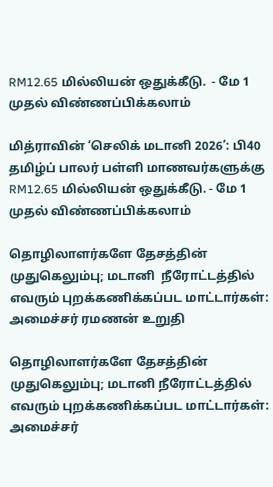RM12.65 மில்லியன் ஒதுக்கீடு.  - மே 1 முதல் விண்ணப்பிக்கலாம்

மித்ராவின் ‘செலிக் மடானி 2026’: பி40 தமிழ்ப் பாலர் பள்ளி மாணவர்களுக்கு RM12.65 மில்லியன் ஒதுக்கீடு. - மே 1 முதல் விண்ணப்பிக்கலாம்

தொழிலாளர்களே தேசத்தின் முதுகெலும்பு; மடானி  நீரோட்டத்தில் எவரும் புறக்கணிக்கப்பட மாட்டார்கள்: அமைச்சர் ரமணன் உறுதி

தொழிலாளர்களே தேசத்தின் முதுகெலும்பு; மடானி நீரோட்டத்தில் எவரும் புறக்கணிக்கப்பட மாட்டார்கள்: அமைச்சர்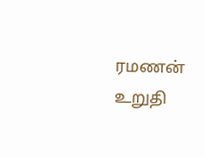ரமணன் உறுதி